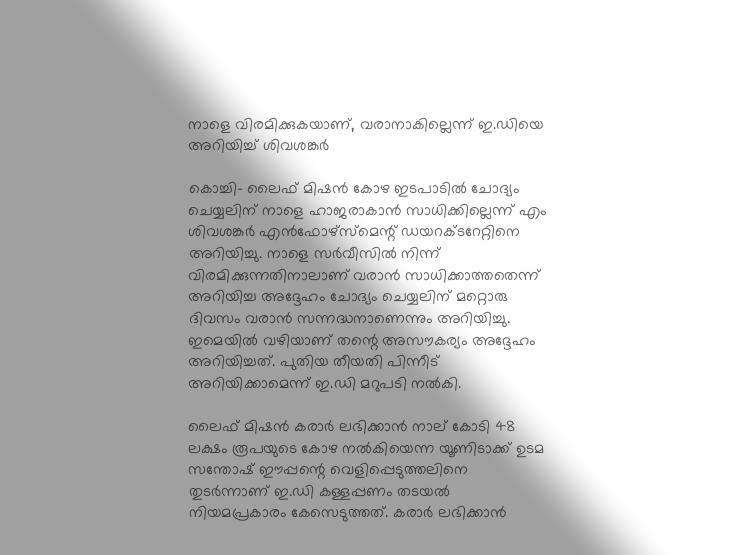നാളെ വിരമിക്കുകയാണ്, വരാനാകില്ലെന്ന് ഇ.ഡിയെ അറിയിച്ച് ശിവശങ്കര്‍

കൊച്ചി- ലൈഫ് മിഷന്‍ കോഴ ഇടപാടില്‍ ചോദ്യം ചെയ്യലിന് നാളെ ഹാജരാകാന്‍ സാധിക്കില്ലെന്ന് എം ശിവശങ്കര്‍ എന്‍ഫോഴ്‌സ്‌മെന്റ് ഡയറക്ടറേറ്റിനെ അറിയിച്ചു. നാളെ സര്‍വീസില്‍ നിന്ന് വിരമിക്കുന്നതിനാലാണ് വരാന്‍ സാധിക്കാത്തതെന്ന് അറിയിച്ച അദ്ദേഹം ചോദ്യം ചെയ്യലിന് മറ്റൊരു ദിവസം വരാന്‍ സന്നദ്ധനാണെന്നും അറിയിച്ചു. ഇമെയില്‍ വഴിയാണ് തന്റെ അസൗകര്യം അദ്ദേഹം അറിയിച്ചത്. പുതിയ തീയതി പിന്നീട് അറിയിക്കാമെന്ന് ഇ.ഡി മറുപടി നല്‍കി.

ലൈഫ് മിഷന്‍ കരാര്‍ ലഭിക്കാന്‍ നാല് കോടി 48 ലക്ഷം രൂപയുടെ കോഴ നല്‍കിയെന്ന യൂണിടാക്ക് ഉടമ സന്തോഷ് ഈപ്പന്റെ വെളിപ്പെടുത്തലിനെ തുടര്‍ന്നാണ് ഇ.ഡി കള്ളപ്പണം തടയല്‍ നിയമപ്രകാരം കേസെടുത്തത്. കരാര്‍ ലഭിക്കാന്‍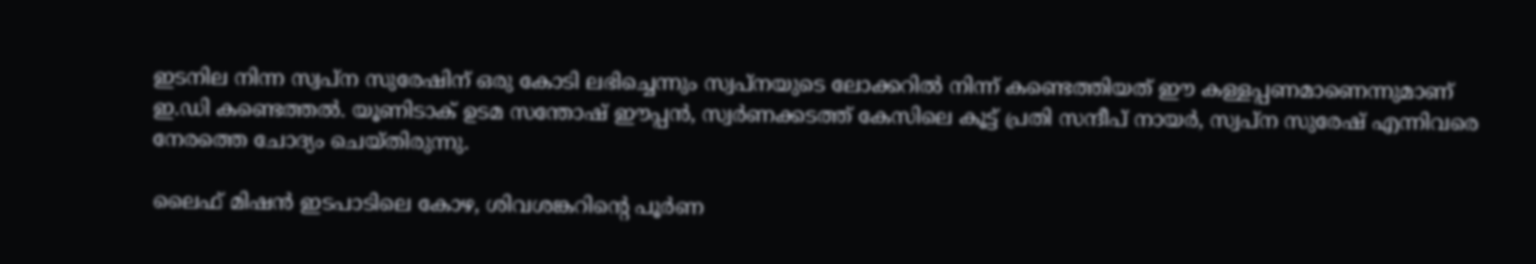ഇടനില നിന്ന സ്വപ്ന സുരേഷിന് ഒരു കോടി ലഭിച്ചെന്നും സ്വപ്നയുടെ ലോക്കറില്‍ നിന്ന് കണ്ടെത്തിയത് ഈ കള്ളപ്പണമാണെന്നുമാണ് ഇ.ഡി കണ്ടെത്തല്‍. യൂണിടാക് ഉടമ സന്തോഷ് ഈപ്പന്‍, സ്വര്‍ണക്കടത്ത് കേസിലെ കൂട്ട് പ്രതി സന്ദീപ് നായര്‍, സ്വപ്ന സുരേഷ് എന്നിവരെ നേരത്തെ ചോദ്യം ചെയ്തിരുന്നു.

ലൈഫ് മിഷന്‍ ഇടപാടിലെ കോഴ, ശിവശങ്കറിന്റെ പൂര്‍ണ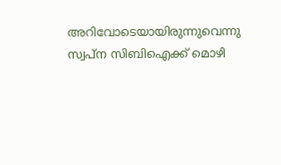അറിവോടെയായിരുന്നുവെന്നു സ്വപ്ന സിബിഐക്ക് മൊഴി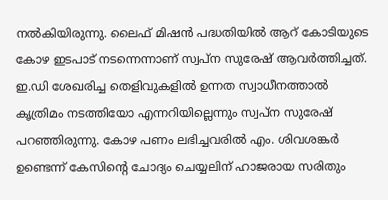നല്‍കിയിരുന്നു. ലൈഫ് മിഷന്‍ പദ്ധതിയില്‍ ആറ് കോടിയുടെ കോഴ ഇടപാട് നടന്നെന്നാണ് സ്വപ്ന സുരേഷ് ആവര്‍ത്തിച്ചത്.  ഇ.ഡി ശേഖരിച്ച തെളിവുകളില്‍ ഉന്നത സ്വാധീനത്താല്‍  കൃത്രിമം നടത്തിയോ എന്നറിയില്ലെന്നും സ്വപ്ന സുരേഷ് പറഞ്ഞിരുന്നു. കോഴ പണം ലഭിച്ചവരില്‍ എം. ശിവശങ്കര്‍ ഉണ്ടെന്ന് കേസിന്റെ ചോദ്യം ചെയ്യലിന് ഹാജരായ സരിതും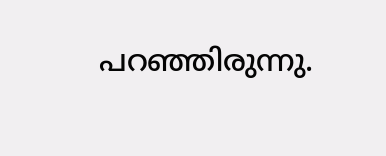പറഞ്ഞിരുന്നു.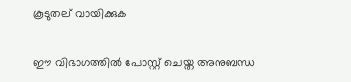കൂടുതല് വായിക്കുക

ഈ വിഭാഗത്തിൽ പോസ്റ്റ് ചെയ്ത അനുബന്ധ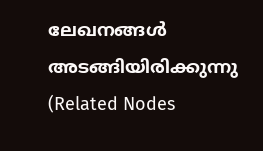ലേഖനങ്ങൾ അടങ്ങിയിരിക്കുന്നു (Related Nodes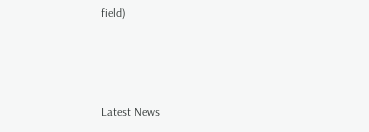field)



Latest News